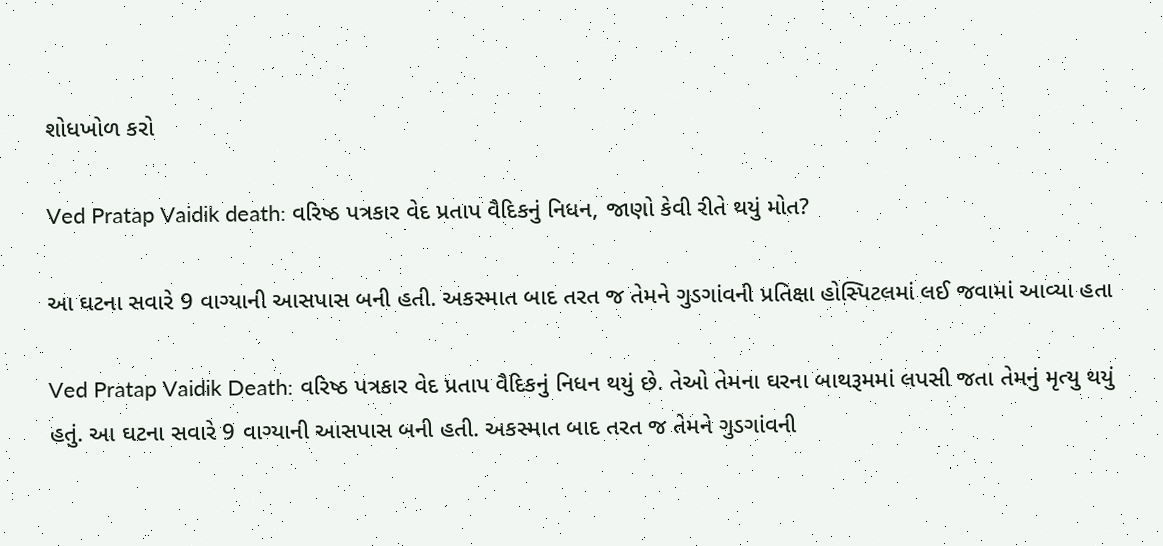શોધખોળ કરો

Ved Pratap Vaidik death: વરિષ્ઠ પત્રકાર વેદ પ્રતાપ વૈદિકનું નિધન, જાણો કેવી રીતે થયું મોત?

આ ઘટના સવારે 9 વાગ્યાની આસપાસ બની હતી. અકસ્માત બાદ તરત જ તેમને ગુડગાંવની પ્રતિક્ષા હોસ્પિટલમાં લઈ જવામાં આવ્યા હતા

Ved Pratap Vaidik Death: વરિષ્ઠ પત્રકાર વેદ પ્રતાપ વૈદિકનું નિધન થયું છે. તેઓ તેમના ઘરના બાથરૂમમાં લપસી જતા તેમનું મૃત્યુ થયું હતું. આ ઘટના સવારે 9 વાગ્યાની આસપાસ બની હતી. અકસ્માત બાદ તરત જ તેમને ગુડગાંવની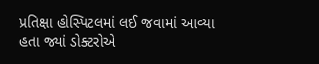પ્રતિક્ષા હોસ્પિટલમાં લઈ જવામાં આવ્યા હતા જ્યાં ડોક્ટરોએ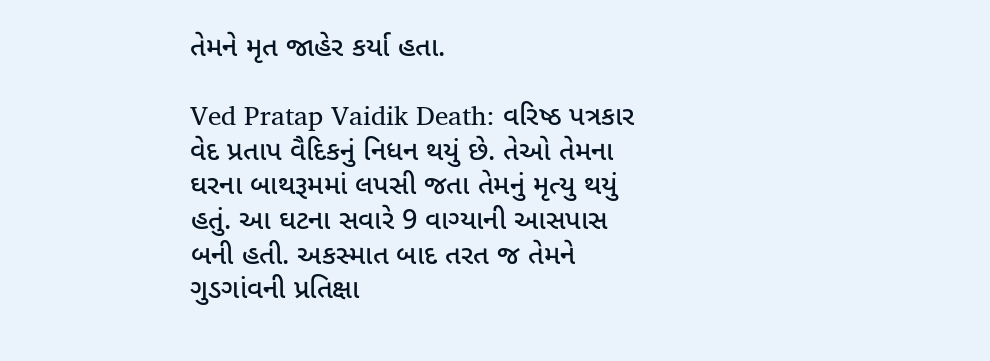તેમને મૃત જાહેર કર્યા હતા.

Ved Pratap Vaidik Death: વરિષ્ઠ પત્રકાર વેદ પ્રતાપ વૈદિકનું નિધન થયું છે. તેઓ તેમના ઘરના બાથરૂમમાં લપસી જતા તેમનું મૃત્યુ થયું હતું. આ ઘટના સવારે 9 વાગ્યાની આસપાસ બની હતી. અકસ્માત બાદ તરત જ તેમને ગુડગાંવની પ્રતિક્ષા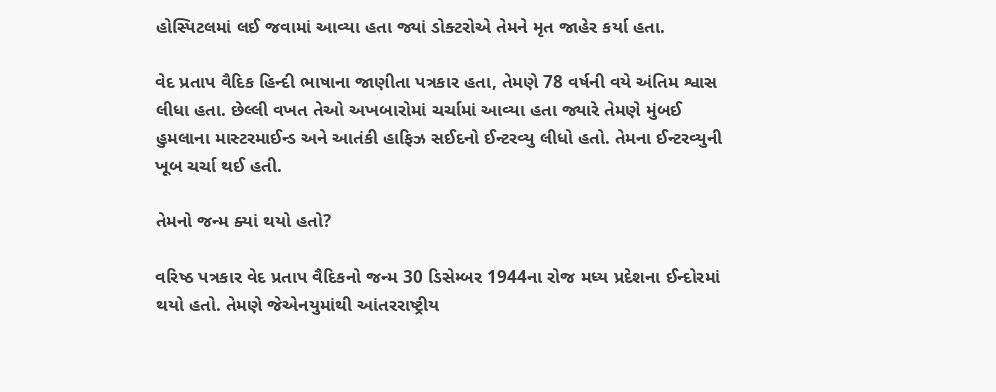હોસ્પિટલમાં લઈ જવામાં આવ્યા હતા જ્યાં ડોક્ટરોએ તેમને મૃત જાહેર કર્યા હતા.

વેદ પ્રતાપ વૈદિક હિન્દી ભાષાના જાણીતા પત્રકાર હતા, તેમણે 78 વર્ષની વયે અંતિમ શ્વાસ લીધા હતા. છેલ્લી વખત તેઓ અખબારોમાં ચર્ચામાં આવ્યા હતા જ્યારે તેમણે મુંબઈ હુમલાના માસ્ટરમાઈન્ડ અને આતંકી હાફિઝ સઈદનો ઈન્ટરવ્યુ લીધો હતો. તેમના ઈન્ટરવ્યુની ખૂબ ચર્ચા થઈ હતી.

તેમનો જન્મ ક્યાં થયો હતો?

વરિષ્ઠ પત્રકાર વેદ પ્રતાપ વૈદિકનો જન્મ 30 ડિસેમ્બર 1944ના રોજ મધ્ય પ્રદેશના ઈન્દોરમાં થયો હતો. તેમણે જેએનયુમાંથી આંતરરાષ્ટ્રીય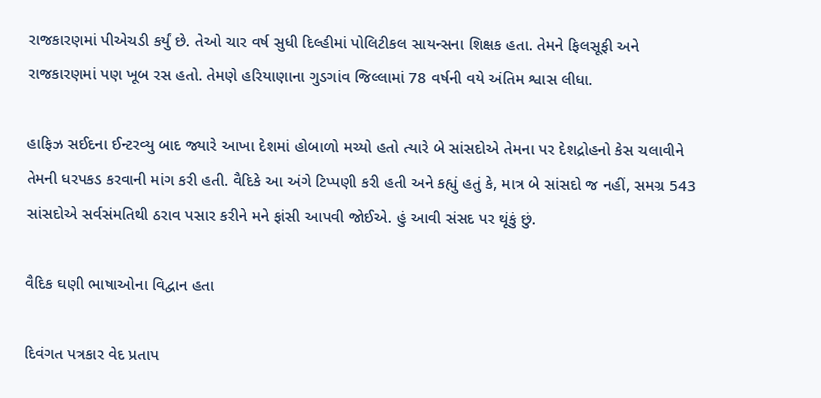રાજકારણમાં પીએચડી કર્યું છે. તેઓ ચાર વર્ષ સુધી દિલ્હીમાં પોલિટીકલ સાયન્સના શિક્ષક હતા. તેમને ફિલસૂફી અને રાજકારણમાં પણ ખૂબ રસ હતો. તેમણે હરિયાણાના ગુડગાંવ જિલ્લામાં 78 વર્ષની વયે અંતિમ શ્વાસ લીધા.

હાફિઝ સઈદના ઈન્ટરવ્યુ બાદ જ્યારે આખા દેશમાં હોબાળો મચ્યો હતો ત્યારે બે સાંસદોએ તેમના પર દેશદ્રોહનો કેસ ચલાવીને તેમની ધરપકડ કરવાની માંગ કરી હતી. વૈદિકે આ અંગે ટિપ્પણી કરી હતી અને કહ્યું હતું કે, માત્ર બે સાંસદો જ નહીં, સમગ્ર 543 સાંસદોએ સર્વસંમતિથી ઠરાવ પસાર કરીને મને ફાંસી આપવી જોઈએ. હું આવી સંસદ પર થૂંકું છું.

વૈદિક ઘણી ભાષાઓના વિદ્વાન હતા

દિવંગત પત્રકાર વેદ પ્રતાપ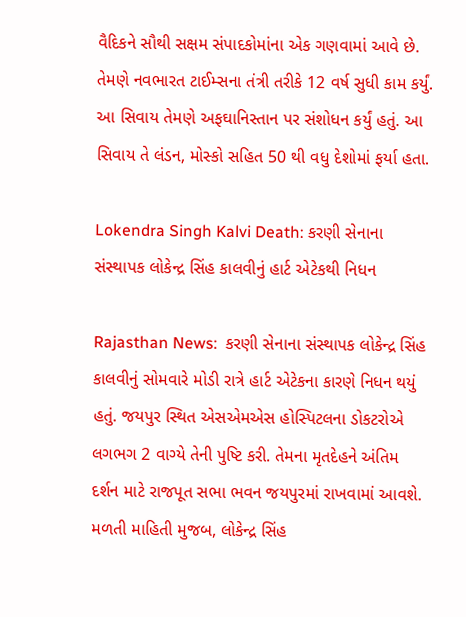વૈદિકને સૌથી સક્ષમ સંપાદકોમાંના એક ગણવામાં આવે છે. તેમણે નવભારત ટાઈમ્સના તંત્રી તરીકે 12 વર્ષ સુધી કામ કર્યું. આ સિવાય તેમણે અફઘાનિસ્તાન પર સંશોધન કર્યું હતું. આ સિવાય તે લંડન, મોસ્કો સહિત 50 થી વધુ દેશોમાં ફર્યા હતા.

Lokendra Singh Kalvi Death: કરણી સેનાના સંસ્થાપક લોકેન્દ્ર સિંહ કાલવીનું હાર્ટ એટેકથી નિધન

Rajasthan News:  કરણી સેનાના સંસ્થાપક લોકેન્દ્ર સિંહ કાલવીનું સોમવારે મોડી રાત્રે હાર્ટ એટેકના કારણે નિધન થયું હતું. જયપુર સ્થિત એસએમએસ હોસ્પિટલના ડોકટરોએ લગભગ 2 વાગ્યે તેની પુષ્ટિ કરી. તેમના મૃતદેહને અંતિમ દર્શન માટે રાજપૂત સભા ભવન જયપુરમાં રાખવામાં આવશે. મળતી માહિતી મુજબ, લોકેન્દ્ર સિંહ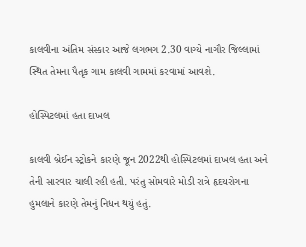કાલવીના અંતિમ સંસ્કાર આજે લગભગ 2.30 વાગ્યે નાગૌર જિલ્લામાં સ્થિત તેમના પૈતૃક ગામ કાલવી ગામમાં કરવામાં આવશે.

હોસ્પિટલમાં હતા દાખલ

કાલવી બ્રેઈન સ્ટ્રોકને કારણે જૂન 2022થી હોસ્પિટલમાં દાખલ હતા અને તેની સારવાર ચાલી રહી હતી. પરંતુ સોમવારે મોડી રાત્રે હૃદયરોગના હુમલાને કારણે તેમનું નિધન થયું હતું.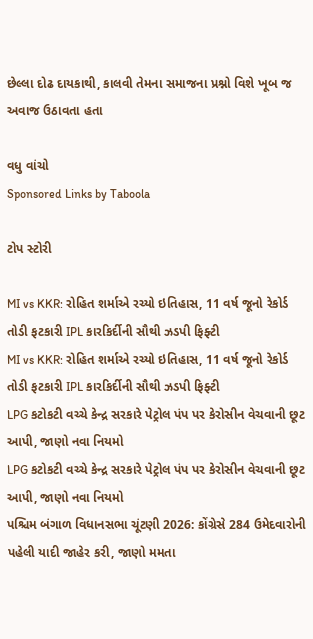છેલ્લા દોઢ દાયકાથી, કાલવી તેમના સમાજના પ્રશ્નો વિશે ખૂબ જ અવાજ ઉઠાવતા હતા

વધુ વાંચો
Sponsored Links by Taboola

ટોપ સ્ટોરી

MI vs KKR: રોહિત શર્માએ રચ્યો ઇતિહાસ, 11 વર્ષ જૂનો રેકોર્ડ તોડી ફટકારી IPL કારકિર્દીની સૌથી ઝડપી ફિફ્ટી
MI vs KKR: રોહિત શર્માએ રચ્યો ઇતિહાસ, 11 વર્ષ જૂનો રેકોર્ડ તોડી ફટકારી IPL કારકિર્દીની સૌથી ઝડપી ફિફ્ટી
LPG કટોકટી વચ્ચે કેન્દ્ર સરકારે પેટ્રોલ પંપ પર કેરોસીન વેચવાની છૂટ આપી, જાણો નવા નિયમો
LPG કટોકટી વચ્ચે કેન્દ્ર સરકારે પેટ્રોલ પંપ પર કેરોસીન વેચવાની છૂટ આપી, જાણો નવા નિયમો
પશ્ચિમ બંગાળ વિધાનસભા ચૂંટણી 2026: કોંગ્રેસે 284 ઉમેદવારોની પહેલી યાદી જાહેર કરી, જાણો મમતા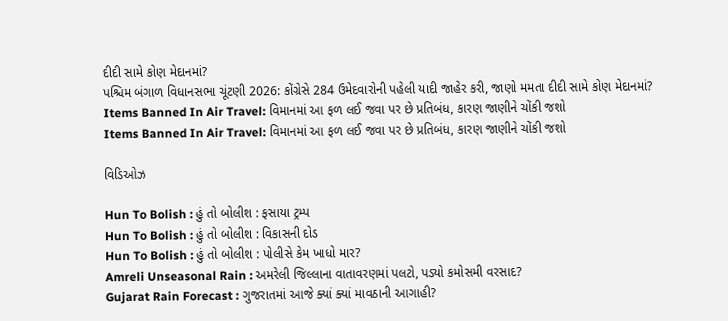દીદી સામે કોણ મેદાનમાં?
પશ્ચિમ બંગાળ વિધાનસભા ચૂંટણી 2026: કોંગ્રેસે 284 ઉમેદવારોની પહેલી યાદી જાહેર કરી, જાણો મમતા દીદી સામે કોણ મેદાનમાં?
Items Banned In Air Travel: વિમાનમાં આ ફળ લઈ જવા પર છે પ્રતિબંધ, કારણ જાણીને ચોંકી જશો
Items Banned In Air Travel: વિમાનમાં આ ફળ લઈ જવા પર છે પ્રતિબંધ, કારણ જાણીને ચોંકી જશો

વિડિઓઝ

Hun To Bolish : હું તો બોલીશ : ફસાયા ટ્રમ્પ
Hun To Bolish : હું તો બોલીશ : વિકાસની દોડ
Hun To Bolish : હું તો બોલીશ : પોલીસે કેમ ખાધો માર?
Amreli Unseasonal Rain : અમરેલી જિલ્લાના વાતાવરણમાં પલટો, પડ્યો કમોસમી વરસાદ?
Gujarat Rain Forecast : ગુજરાતમાં આજે ક્યાં ક્યાં માવઠાની આગાહી?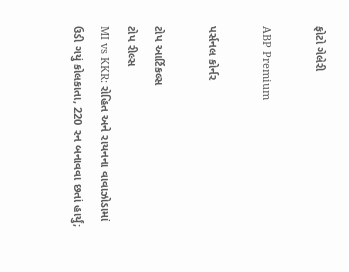ફોટો ગેલેરી

ABP Premium

પર્સનલ કોર્નર

ટોપ આર્ટિકલ્સ
ટોપ રીલ્સ
MI vs KKR: રોહિત અને રાયનના વાવાઝોડામાં ઉડી ગયું કોલકાતા, 220 રન બનાવવા છતાં હાર્યું;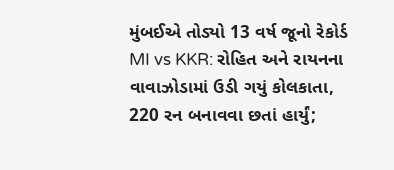મુંબઈએ તોડ્યો 13 વર્ષ જૂનો રેકોર્ડ
MI vs KKR: રોહિત અને રાયનના વાવાઝોડામાં ઉડી ગયું કોલકાતા, 220 રન બનાવવા છતાં હાર્યું;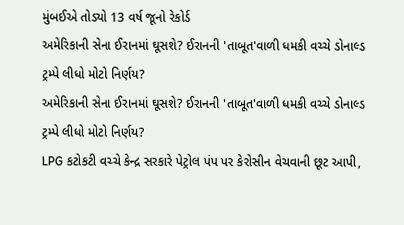મુંબઈએ તોડ્યો 13 વર્ષ જૂનો રેકોર્ડ
અમેરિકાની સેના ઈરાનમાં ઘૂસશે? ઈરાનની 'તાબૂત'વાળી ધમકી વચ્ચે ડોનાલ્ડ ટ્રમ્પે લીધો મોટો નિર્ણય?
અમેરિકાની સેના ઈરાનમાં ઘૂસશે? ઈરાનની 'તાબૂત'વાળી ધમકી વચ્ચે ડોનાલ્ડ ટ્રમ્પે લીધો મોટો નિર્ણય?
LPG કટોકટી વચ્ચે કેન્દ્ર સરકારે પેટ્રોલ પંપ પર કેરોસીન વેચવાની છૂટ આપી,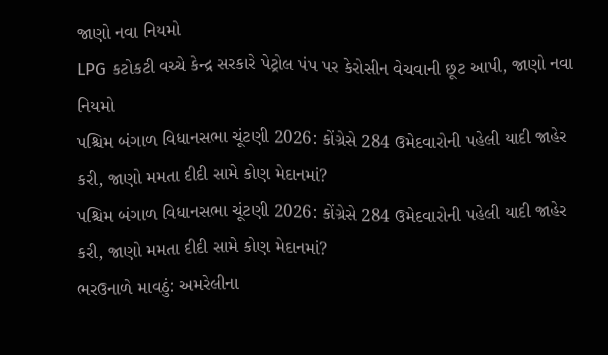જાણો નવા નિયમો
LPG કટોકટી વચ્ચે કેન્દ્ર સરકારે પેટ્રોલ પંપ પર કેરોસીન વેચવાની છૂટ આપી, જાણો નવા નિયમો
પશ્ચિમ બંગાળ વિધાનસભા ચૂંટણી 2026: કોંગ્રેસે 284 ઉમેદવારોની પહેલી યાદી જાહેર કરી, જાણો મમતા દીદી સામે કોણ મેદાનમાં?
પશ્ચિમ બંગાળ વિધાનસભા ચૂંટણી 2026: કોંગ્રેસે 284 ઉમેદવારોની પહેલી યાદી જાહેર કરી, જાણો મમતા દીદી સામે કોણ મેદાનમાં?
ભરઉનાળે માવઠું: અમરેલીના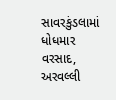સાવરકુંડલામાં ધોધમાર વરસાદ, અરવલ્લી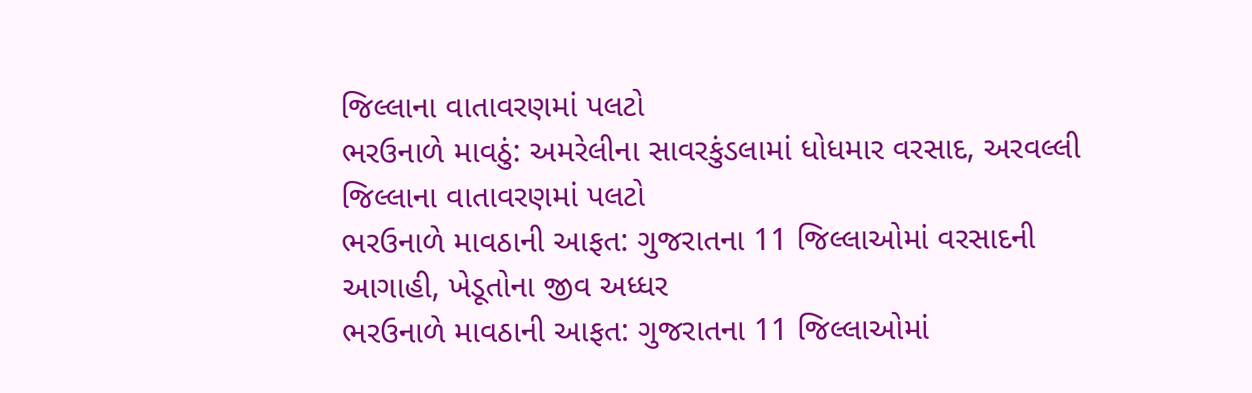જિલ્લાના વાતાવરણમાં પલટો
ભરઉનાળે માવઠું: અમરેલીના સાવરકુંડલામાં ધોધમાર વરસાદ, અરવલ્લી જિલ્લાના વાતાવરણમાં પલટો
ભરઉનાળે માવઠાની આફત: ગુજરાતના 11 જિલ્લાઓમાં વરસાદની આગાહી, ખેડૂતોના જીવ અધ્ધર
ભરઉનાળે માવઠાની આફત: ગુજરાતના 11 જિલ્લાઓમાં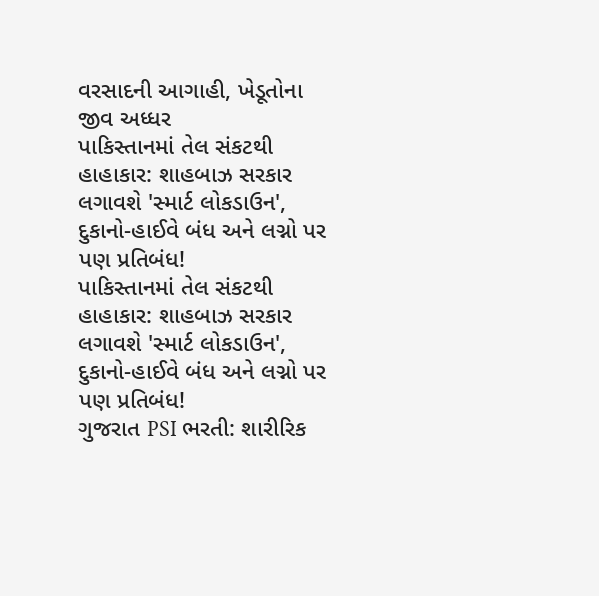વરસાદની આગાહી, ખેડૂતોના જીવ અધ્ધર
પાકિસ્તાનમાં તેલ સંકટથી હાહાકાર: શાહબાઝ સરકાર લગાવશે 'સ્માર્ટ લોકડાઉન', દુકાનો-હાઈવે બંધ અને લગ્નો પર પણ પ્રતિબંધ!
પાકિસ્તાનમાં તેલ સંકટથી હાહાકાર: શાહબાઝ સરકાર લગાવશે 'સ્માર્ટ લોકડાઉન', દુકાનો-હાઈવે બંધ અને લગ્નો પર પણ પ્રતિબંધ!
ગુજરાત PSI ભરતી: શારીરિક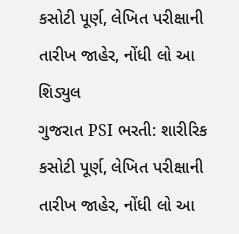કસોટી પૂર્ણ, લેખિત પરીક્ષાની તારીખ જાહેર, નોંધી લો આ શિડ્યુલ
ગુજરાત PSI ભરતી: શારીરિક કસોટી પૂર્ણ, લેખિત પરીક્ષાની તારીખ જાહેર, નોંધી લો આ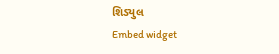શિડ્યુલ
Embed widget